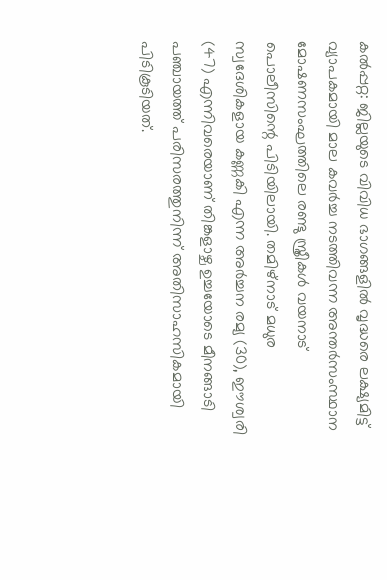കൽപ്പറ്റ: ജില്ലയുടെ വിവിധ ഭാഗങ്ങളിൽ വൃദ്ധരെ ലക്ഷ്യമിട്ട് വ്യാപകമായി മാല കവർച്ച നടത്തിവന്ന അന്തർസംസ്ഥാന മോഷണസംഘത്തിലെ രണ്ടു സ്ത്രീകൾ വയനാട് പൊലീസിന്റെ പിടിയിലായി. തമിഴ്നാട് മധുര സ്വദേശികളായ കണ്ണകി എന്ന അർച്ചന രമ്യ (30), ഈശ്വരി (47) എന്നിവരെയാണ് തിങ്കളാഴ്ച ഉച്ചയോടെ മീനങ്ങാടി പഞ്ചായത്ത് പരിസരത്തുനിന്ന് അതിസാഹസികമായി പിടികൂടിയത്.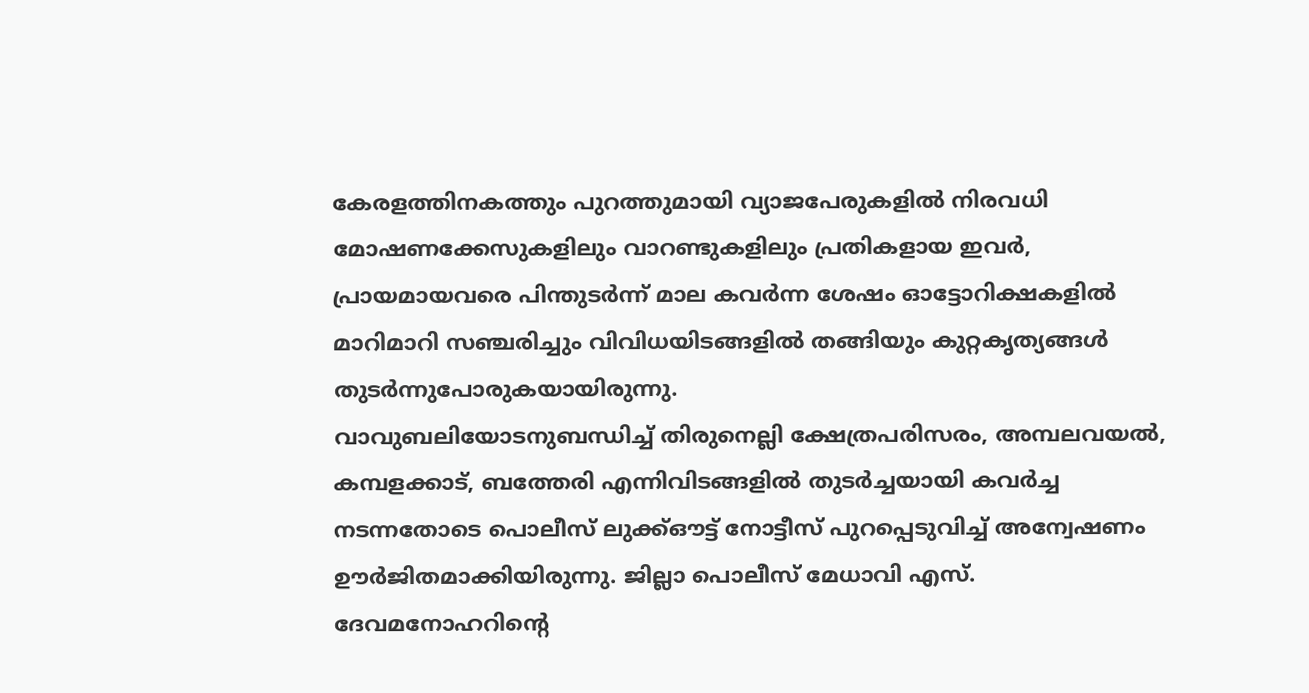കേരളത്തിനകത്തും പുറത്തുമായി വ്യാജപേരുകളിൽ നിരവധി മോഷണക്കേസുകളിലും വാറണ്ടുകളിലും പ്രതികളായ ഇവർ, പ്രായമായവരെ പിന്തുടർന്ന് മാല കവർന്ന ശേഷം ഓട്ടോറിക്ഷകളിൽ മാറിമാറി സഞ്ചരിച്ചും വിവിധയിടങ്ങളിൽ തങ്ങിയും കുറ്റകൃത്യങ്ങൾ തുടർന്നുപോരുകയായിരുന്നു.
വാവുബലിയോടനുബന്ധിച്ച് തിരുനെല്ലി ക്ഷേത്രപരിസരം, അമ്പലവയൽ, കമ്പളക്കാട്, ബത്തേരി എന്നിവിടങ്ങളിൽ തുടർച്ചയായി കവർച്ച നടന്നതോടെ പൊലീസ് ലുക്ക്ഔട്ട് നോട്ടീസ് പുറപ്പെടുവിച്ച് അന്വേഷണം ഊർജിതമാക്കിയിരുന്നു. ജില്ലാ പൊലീസ് മേധാവി എസ്. ദേവമനോഹറിന്റെ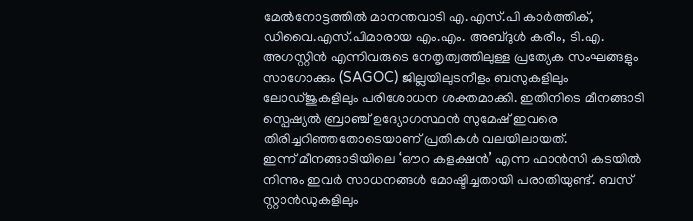മേൽനോട്ടത്തിൽ മാനന്തവാടി എ.എസ്.പി കാർത്തിക്, ഡിവൈ.എസ്.പിമാരായ എം.എം. അബ്ദുൾ കരീം, ടി.എ. അഗസ്റ്റിൻ എന്നിവരുടെ നേതൃത്വത്തിലുള്ള പ്രത്യേക സംഘങ്ങളും സാഗോക്കും (SAGOC) ജില്ലയിലുടനീളം ബസുകളിലും ലോഡ്ജുകളിലും പരിശോധന ശക്തമാക്കി. ഇതിനിടെ മീനങ്ങാടി സ്പെഷ്യൽ ബ്രാഞ്ച് ഉദ്യോഗസ്ഥൻ സുമേഷ് ഇവരെ തിരിച്ചറിഞ്ഞതോടെയാണ് പ്രതികൾ വലയിലായത്.
ഇന്ന് മീനങ്ങാടിയിലെ ‘ഔറ കളക്ഷൻ’ എന്ന ഫാൻസി കടയിൽ നിന്നും ഇവർ സാധനങ്ങൾ മോഷ്ടിച്ചതായി പരാതിയുണ്ട്. ബസ് സ്റ്റാൻഡുകളിലും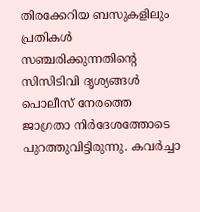തിരക്കേറിയ ബസുകളിലും പ്രതികൾ സഞ്ചരിക്കുന്നതിന്റെ സിസിടിവി ദൃശ്യങ്ങൾ പൊലീസ് നേരത്തെ ജാഗ്രതാ നിർദേശത്തോടെ പുറത്തുവിട്ടിരുന്നു. കവർച്ചാ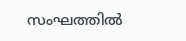സംഘത്തിൽ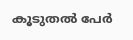കൂടുതൽ പേർ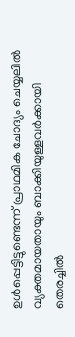ഉൾപ്പെട്ടിട്ടുണ്ടെന്ന് പ്രാഥമിക ചോദ്യം ചെയ്യലിൽ വ്യക്തമായതായും ബാക്കിയുള്ളവർക്കായി തെരച്ചിൽ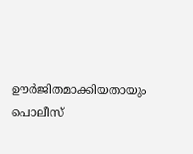ഊർജിതമാക്കിയതായും പൊലീസ്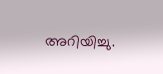അറിയിച്ചു.